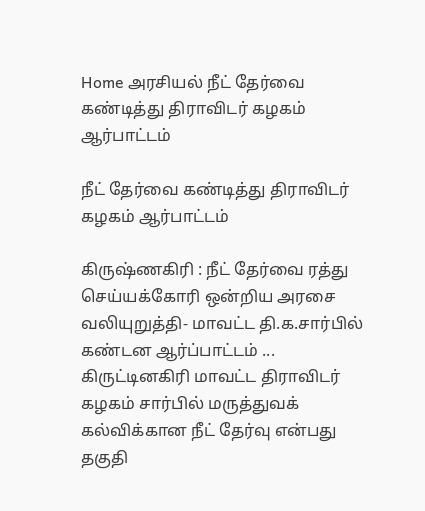Home அரசியல் நீட் தேர்வை கண்டித்து திராவிடர் கழகம் ஆர்பாட்டம்

நீட் தேர்வை கண்டித்து திராவிடர் கழகம் ஆர்பாட்டம்

கிருஷ்ணகிரி : நீட் தேர்வை ரத்து செய்யக்கோரி ஒன்றிய அரசை வலியுறுத்தி- மாவட்ட தி.க.சார்பில் கண்டன ஆர்ப்பாட்டம் ... கிருட்டினகிரி மாவட்ட திராவிடர் கழகம் சார்பில் மருத்துவக் கல்விக்கான நீட் தேர்வு என்பது தகுதி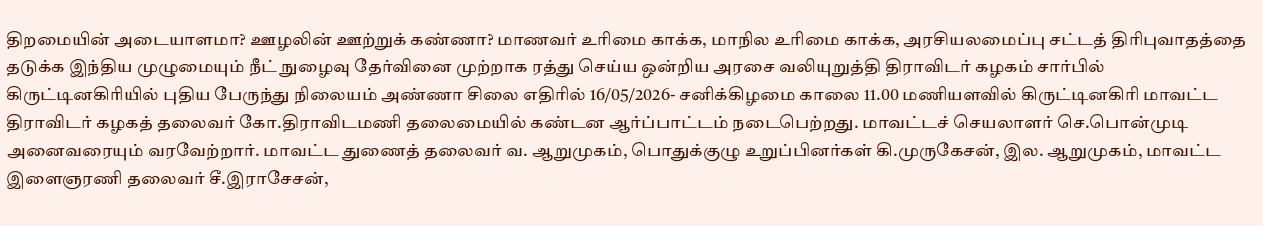திறமையின் அடையாளமா? ஊழலின் ஊற்றுக் கண்ணா? மாணவர் உரிமை காக்க, மாநில உரிமை காக்க, அரசியலமைப்பு சட்டத் திரிபுவாதத்தை தடுக்க இந்திய முழுமையும் நீட் நுழைவு தேர்வினை முற்றாக ரத்து செய்ய ஒன்றிய அரசை வலியுறுத்தி திராவிடர் கழகம் சார்பில் கிருட்டினகிரியில் புதிய பேருந்து நிலையம் அண்ணா சிலை எதிரில் 16/05/2026- சனிக்கிழமை காலை 11.00 மணியளவில் கிருட்டினகிரி மாவட்ட திராவிடர் கழகத் தலைவர் கோ.திராவிடமணி தலைமையில் கண்டன ஆர்ப்பாட்டம் நடைபெற்றது. மாவட்டச் செயலாளர் செ.பொன்முடி அனைவரையும் வரவேற்றார். மாவட்ட துணைத் தலைவர் வ. ஆறுமுகம், பொதுக்குழு உறுப்பினர்கள் கி.முருகேசன், இல. ஆறுமுகம், மாவட்ட இளைஞரணி தலைவர் சீ.இராசேசன்,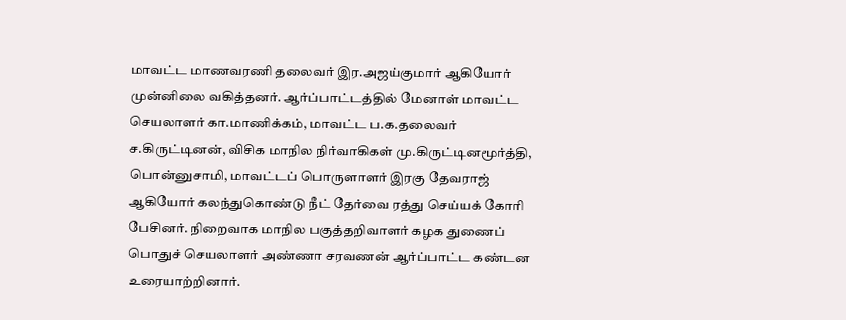மாவட்ட மாணவரணி தலைவர் இர.அஜய்குமார் ஆகியோர் முன்னிலை வகித்தனர். ஆர்ப்பாட்டத்தில் மேனாள் மாவட்ட செயலாளர் கா.மாணிக்கம், மாவட்ட ப.க.தலைவர் ச.கிருட்டினன், விசிக மாநில நிர்வாகிகள் மு.கிருட்டினமூர்த்தி, பொன்னுசாமி, மாவட்டப் பொருளாளர் இரகு தேவராஜ் ஆகியோர் கலந்துகொண்டு நீட் தேர்வை ரத்து செய்யக் கோரி பேசினர். நிறைவாக மாநில பகுத்தறிவாளர் கழக துணைப் பொதுச் செயலாளர் அண்ணா சரவணன் ஆர்ப்பாட்ட கண்டன உரையாற்றினார்.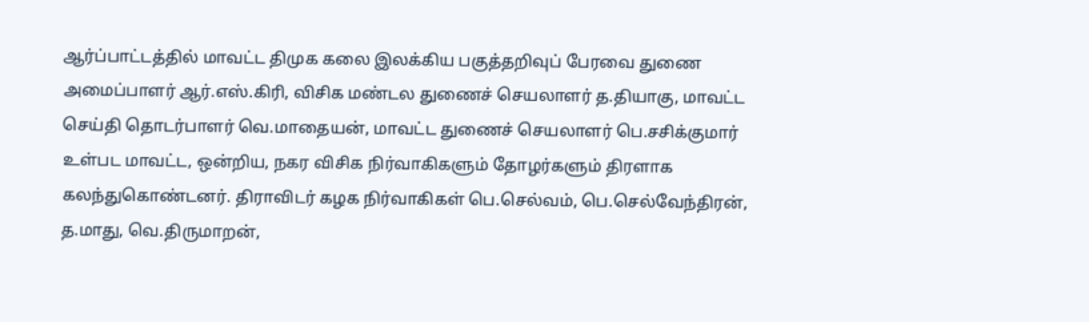ஆர்ப்பாட்டத்தில் மாவட்ட திமுக கலை இலக்கிய பகுத்தறிவுப் பேரவை துணை அமைப்பாளர் ஆர்.எஸ்.கிரி, விசிக மண்டல துணைச் செயலாளர் த.தியாகு, மாவட்ட செய்தி தொடர்பாளர் வெ.மாதையன், மாவட்ட துணைச் செயலாளர் பெ.சசிக்குமார் உள்பட மாவட்ட, ஒன்றிய, நகர விசிக நிர்வாகிகளும் தோழர்களும் திரளாக கலந்துகொண்டனர். திராவிடர் கழக நிர்வாகிகள் பெ.செல்வம், பெ.செல்வேந்திரன், த.மாது, வெ.திருமாறன்,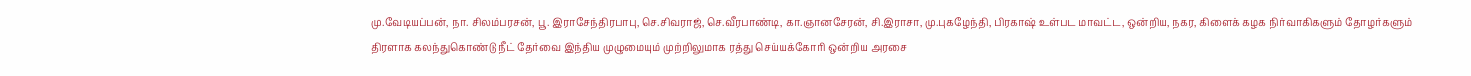மு.வேடியப்பன், நா. சிலம்பரசன், பூ. இராசேந்திரபாபு, செ.சிவராஜ், செ.வீரபாண்டி, கா.ஞானசேரன், சி.இராசா, மு.புகழேந்தி, பிரகாஷ் உள்பட மாவட்ட, ஒன்றிய, நகர, கிளைக் கழக நிர்வாகிகளும் தோழர்களும் திரளாக கலந்துகொண்டு நீட் தேர்வை இந்திய முழுமையும் முற்றிலுமாக ரத்து செய்யக்கோரி ஒன்றிய அரசை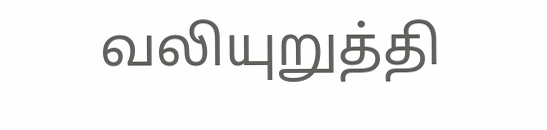வலியுறுத்தி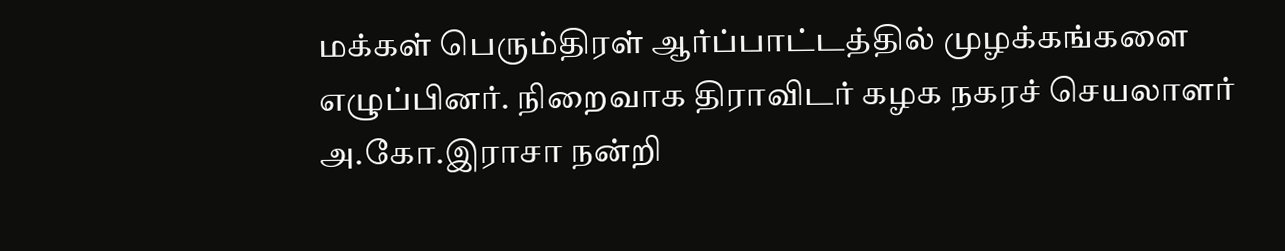மக்கள் பெரும்திரள் ஆர்ப்பாட்டத்தில் முழக்கங்களை எழுப்பினர். நிறைவாக திராவிடர் கழக நகரச் செயலாளர் அ.கோ.இராசா நன்றி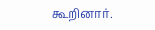கூறினார்.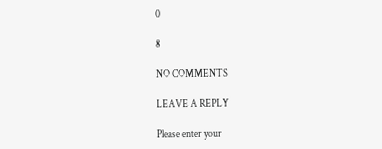0

8

NO COMMENTS

LEAVE A REPLY

Please enter your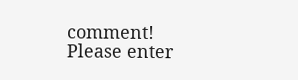comment!
Please enter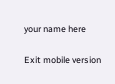your name here

Exit mobile version